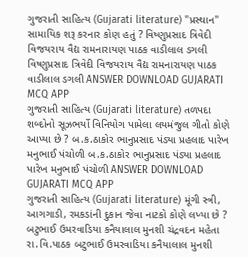ગુજરાતી સાહિત્ય (Gujarati literature) "પ્રસ્થાન" સામાયિક શરૂ કરનાર કોણ હતું ? વિષ્ણુપ્રસાદ ત્રિવેદી વિજયરાય વૈદ્ય રામનારાયણ પાઠક વાડીલાલ ડગલી વિષ્ણુપ્રસાદ ત્રિવેદી વિજયરાય વૈદ્ય રામનારાયણ પાઠક વાડીલાલ ડગલી ANSWER DOWNLOAD GUJARATI MCQ APP
ગુજરાતી સાહિત્ય (Gujarati literature) તળપદા શબ્દોનો સૂઝભર્યો વિનિયોગ પામેલા લયમંજુલ ગીતો કોણે આપ્યા છે ? બ.ક.ઠાકોર ભાનુપ્રસાદ પંડ્યા પ્રહલાદ પારેખ મનુભાઈ પંચોળી બ.ક.ઠાકોર ભાનુપ્રસાદ પંડ્યા પ્રહલાદ પારેખ મનુભાઈ પંચોળી ANSWER DOWNLOAD GUJARATI MCQ APP
ગુજરાતી સાહિત્ય (Gujarati literature) મૂંગી સ્ત્રી, આગગાડી, રમકડાંની દુકાન જેવા નાટકો કોણે લખ્યા છે ? બટુભાઈ ઉમરવાડિયા કનૈયાલાલ મુનશી ચંદ્રવદન મહેતા રા.વિ.પાઠક બટુભાઈ ઉમરવાડિયા કનૈયાલાલ મુનશી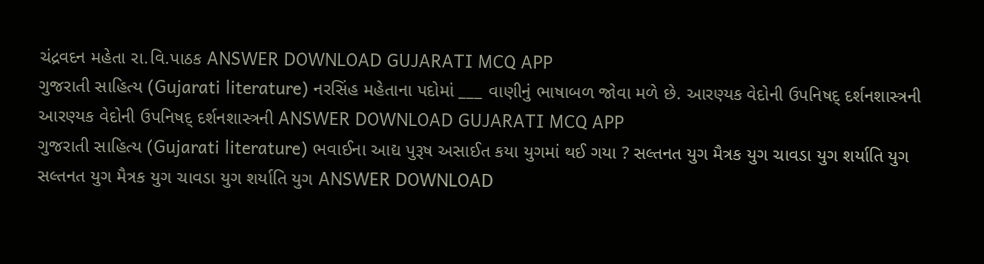ચંદ્રવદન મહેતા રા.વિ.પાઠક ANSWER DOWNLOAD GUJARATI MCQ APP
ગુજરાતી સાહિત્ય (Gujarati literature) નરસિંહ મહેતાના પદોમાં ___ વાણીનું ભાષાબળ જોવા મળે છે. આરણ્યક વેદોની ઉપનિષદ્ દર્શનશાસ્ત્રની આરણ્યક વેદોની ઉપનિષદ્ દર્શનશાસ્ત્રની ANSWER DOWNLOAD GUJARATI MCQ APP
ગુજરાતી સાહિત્ય (Gujarati literature) ભવાઈના આદ્ય પુરૂષ અસાઈત કયા યુગમાં થઈ ગયા ? સલ્તનત યુગ મૈત્રક યુગ ચાવડા યુગ શર્યાતિ યુગ સલ્તનત યુગ મૈત્રક યુગ ચાવડા યુગ શર્યાતિ યુગ ANSWER DOWNLOAD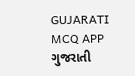GUJARATI MCQ APP
ગુજરાતી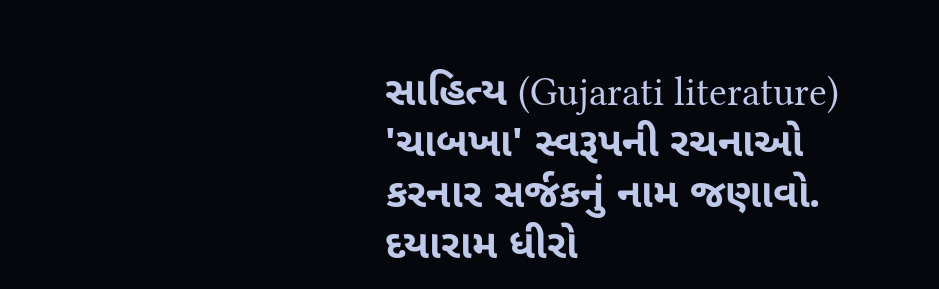સાહિત્ય (Gujarati literature) 'ચાબખા' સ્વરૂપની રચનાઓ કરનાર સર્જકનું નામ જણાવો. દયારામ ધીરો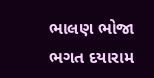ભાલણ ભોજા ભગત દયારામ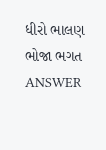ધીરો ભાલણ ભોજા ભગત ANSWER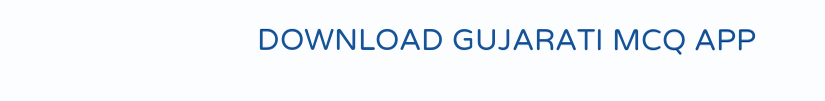DOWNLOAD GUJARATI MCQ APP